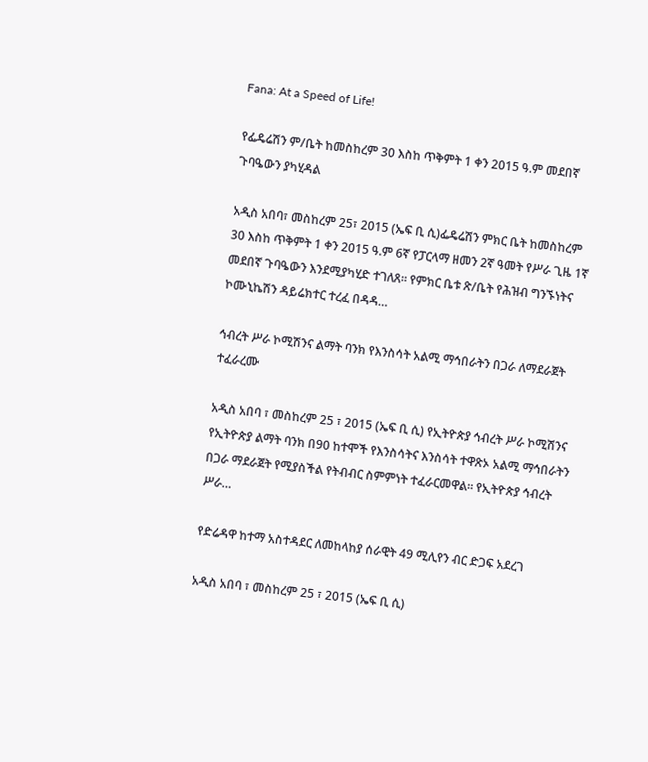Fana: At a Speed of Life!

የፌዴሬሽን ም/ቤት ከመስከረም 30 እስከ ጥቅምት 1 ቀን 2015 ዓ.ም መደበኛ ጉባዔውን ያካሂዳል

አዲስ አበባ፣ መስከረም 25፣ 2015 (ኤፍ ቢ ሲ)ፌዴሬሽን ምክር ቤት ከመስከረም 30 እስከ ጥቅምት 1 ቀን 2015 ዓ.ም 6ኛ የፓርላማ ዘመን 2ኛ ዓመት የሥራ ጊዜ 1ኛ መደበኛ ጉባዔውን እንደሚያካሂድ ተገለጸ፡፡ የምክር ቤቱ ጽ/ቤት የሕዝብ ግንኙነትና ኮሙኒኬሽን ዳይሬክተር ተረፈ በዳዳ…

ኅብረት ሥራ ኮሚሽንና ልማት ባንክ የእንስሳት አልሚ ማኅበራትን በጋራ ለማደራጀት ተፈራረሙ

አዲስ አበባ ፣ መስከረም 25 ፣ 2015 (ኤፍ ቢ ሲ) የኢትዮጵያ ኅብረት ሥራ ኮሚሽንና የኢትዮጵያ ልማት ባንክ በ90 ከተሞች የእንስሳትና እንስሳት ተዋጽኦ አልሚ ማኅበራትን በጋራ ማደራጀት የሚያስችል የትብብር ስምምነት ተፈራርመዋል። የኢትዮጵያ ኅብረት ሥራ…

የድሬዳዋ ከተማ አስተዳደር ለመከላከያ ሰራዊት 49 ሚሊየን ብር ድጋፍ አደረገ

አዲስ አበባ ፣ መስከረም 25 ፣ 2015 (ኤፍ ቢ ሲ)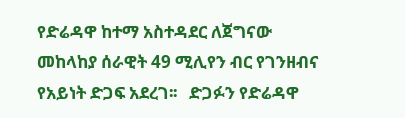የድሬዳዋ ከተማ አስተዳደር ለጀግናው መከላከያ ሰራዊት 49 ሚሊየን ብር የገንዘብና የአይነት ድጋፍ አደረገ፡፡   ድጋፉን የድሬዳዋ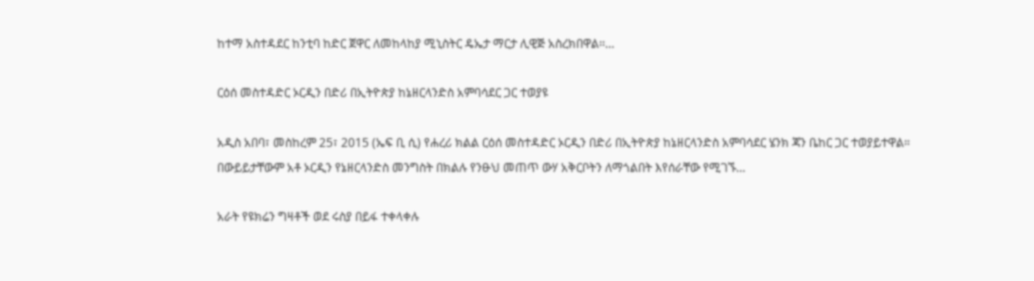ከተማ አስተዳደር ከንቲባ ከድር ጀዋር ለመከላከያ ሚኒስትር ዴኤታ ማርታ ሊዊጅ አስረክበዋል፡፡…

ርዕሰ መስተዳድር ኦርዲን በድሪ በኢትዮጵያ ከኔዘርላንድስ አምባሳደር ጋር ተወያዩ

አዲስ አበባ፣ መስከረም 25፣ 2015 (ኤፍ ቢ ሲ) የሐረሪ ክልል ርዕሰ መስተዳድር ኦርዲን በድሪ በኢትዮጵያ ከኔዘርላንድስ አምባሳደር ሄንክ ጃን ቤከር ጋር ተወያይተዋል። በውይይታቸውም አቶ ኦርዲን የኔዘርላንድስ መንግስት በክልሉ የንፁህ መጠጥ ውሃ አቅርቦትን ለማጎልበት እየሰራቸው የሚገኙ…

አራት የዩክሬን ግዛቶች ወደ ሩስያ በይፋ ተቀላቀሉ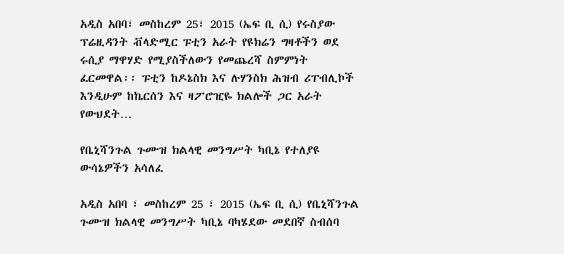አዲስ አበባ፣ መስከረም 25፣ 2015 (ኤፍ ቢ ሲ) የሩስያው ፕሬዚዳንት ቭላድሚር ፑቲን አራት የዩክሬን ግዛቶችን ወደ ሩሲያ ማዋሃድ የሚያስችለውን የመጨረሻ ስምምነት ፈርመዋል፡፡ ፑቲን ከዶኔስክ እና ሉሃንስክ ሕዝብ ሪፐብሊኮች እንዲሁም ከኬርሰን እና ዛፖሮዢዬ ክልሎች ጋር አራት የውህደት…

የቤኒሻንጉል ጉሙዝ ክልላዊ መንግሥት ካቢኔ የተለያዩ ውሳኔዎችን አሳለፈ

አዲስ አበባ ፣ መስከረም 25 ፣ 2015 (ኤፍ ቢ ሲ) የቤኒሻንጉል ጉሙዝ ክልላዊ መንግሥት ካቢኔ ባካሄደው መደበኛ ስብሰባ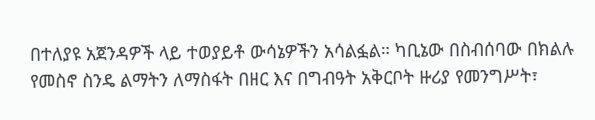በተለያዩ አጀንዳዎች ላይ ተወያይቶ ውሳኔዎችን አሳልፏል። ካቢኔው በስብሰባው በክልሉ የመስኖ ስንዴ ልማትን ለማስፋት በዘር እና በግብዓት አቅርቦት ዙሪያ የመንግሥት፣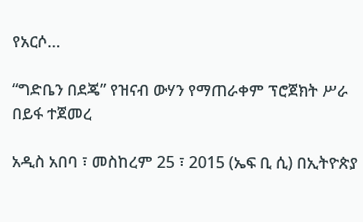የአርሶ…

“ግድቤን በደጄ” የዝናብ ውሃን የማጠራቀም ፕሮጀክት ሥራ በይፋ ተጀመረ

አዲስ አበባ ፣ መስከረም 25 ፣ 2015 (ኤፍ ቢ ሲ) በኢትዮጵያ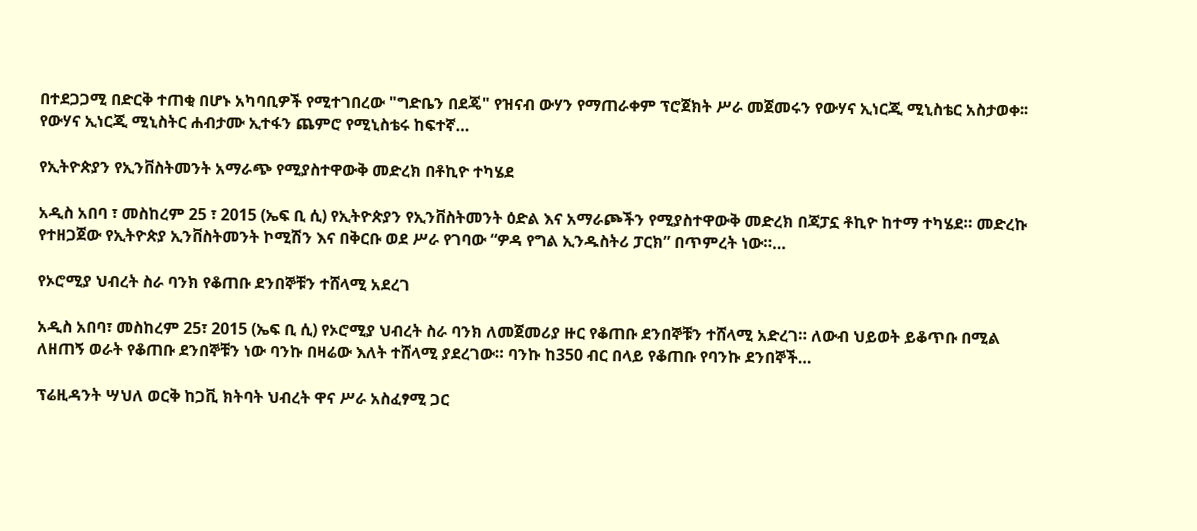በተደጋጋሚ በድርቅ ተጠቂ በሆኑ አካባቢዎች የሚተገበረው "ግድቤን በደጄ" የዝናብ ውሃን የማጠራቀም ፕሮጀክት ሥራ መጀመሩን የውሃና ኢነርጂ ሚኒስቴር አስታወቀ፡፡ የውሃና ኢነርጂ ሚኒስትር ሐብታሙ ኢተፋን ጨምሮ የሚኒስቴሩ ከፍተኛ…

የኢትዮጵያን የኢንቨስትመንት አማራጭ የሚያስተዋውቅ መድረክ በቶኪዮ ተካሄደ

አዲስ አበባ ፣ መስከረም 25 ፣ 2015 (ኤፍ ቢ ሲ) የኢትዮጵያን የኢንቨስትመንት ዕድል እና አማራጮችን የሚያስተዋውቅ መድረክ በጃፓኗ ቶኪዮ ከተማ ተካሄደ። መድረኩ የተዘጋጀው የኢትዮጵያ ኢንቨስትመንት ኮሚሽን እና በቅርቡ ወደ ሥራ የገባው “ዎዳ የግል ኢንዱስትሪ ፓርክ” በጥምረት ነው።…

የኦሮሚያ ህብረት ስራ ባንክ የቆጠቡ ደንበኞቹን ተሸላሚ አደረገ

አዲስ አበባ፣ መስከረም 25፣ 2015 (ኤፍ ቢ ሲ) የኦሮሚያ ህብረት ስራ ባንክ ለመጀመሪያ ዙር የቆጠቡ ደንበኞቹን ተሸላሚ አድረገ። ለውብ ህይወት ይቆጥቡ በሚል ለዘጠኝ ወራት የቆጠቡ ደንበኞቹን ነው ባንኩ በዛሬው እለት ተሸላሚ ያደረገው። ባንኩ ከ350 ብር በላይ የቆጠቡ የባንኩ ደንበኞች…

ፕሬዚዳንት ሣህለ ወርቅ ከጋቪ ክትባት ህብረት ዋና ሥራ አስፈፃሚ ጋር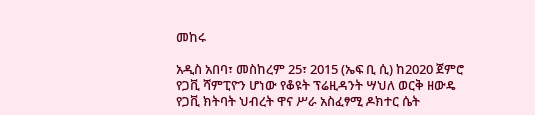መከሩ

አዲስ አበባ፣ መስከረም 25፣ 2015 (ኤፍ ቢ ሲ) ከ2020 ጀምሮ የጋቪ ሻምፒዮን ሆነው የቆዩት ፕሬዚዳንት ሣህለ ወርቅ ዘውዴ የጋቪ ክትባት ህብረት ዋና ሥራ አስፈፃሚ ዶክተር ሴት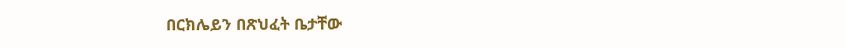በርክሌይን በጽህፈት ቤታቸው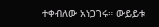ተቀብለው አነጋገሩ። ውይይቱ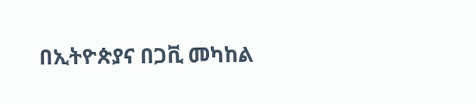በኢትዮጵያና በጋቪ መካከል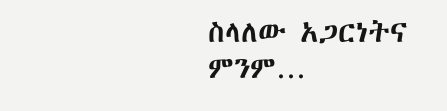ስላለው አጋርነትና ምንም…